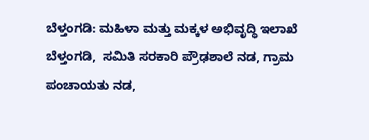ಬೆಳ್ತಂಗಡಿ: ಮಹಿಳಾ ಮತ್ತು ಮಕ್ಕಳ ಅಭಿವೃದ್ಧಿ ಇಲಾಖೆ ಬೆಳ್ತಂಗಡಿ,  ಸಮಿತಿ ಸರಕಾರಿ ಪ್ರೌಢಶಾಲೆ ನಡ, ಗ್ರಾಮ ಪಂಚಾಯತು ನಡ,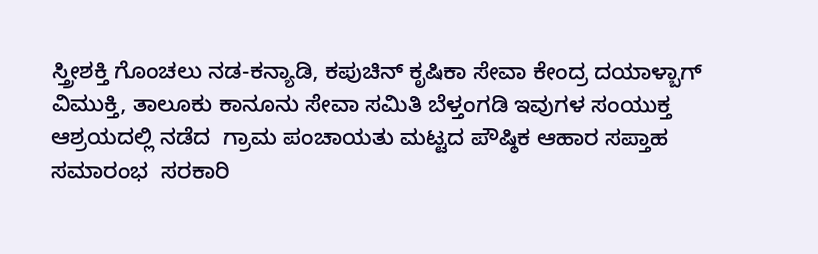ಸ್ತ್ರೀಶಕ್ತಿ ಗೊಂಚಲು ನಡ-ಕನ್ಯಾಡಿ, ಕಪುಚಿನ್ ಕೃಷಿಕಾ ಸೇವಾ ಕೇಂದ್ರ ದಯಾಳ್ಬಾಗ್ ವಿಮುಕ್ತಿ, ತಾಲೂಕು ಕಾನೂನು ಸೇವಾ ಸಮಿತಿ ಬೆಳ್ತಂಗಡಿ ಇವುಗಳ ಸಂಯುಕ್ತ ಆಶ್ರಯದಲ್ಲಿ ನಡೆದ  ಗ್ರಾಮ ಪಂಚಾಯತು ಮಟ್ಟದ ಪೌಷ್ಠಿಕ ಆಹಾರ ಸಪ್ತಾಹ ಸಮಾರಂಭ  ಸರಕಾರಿ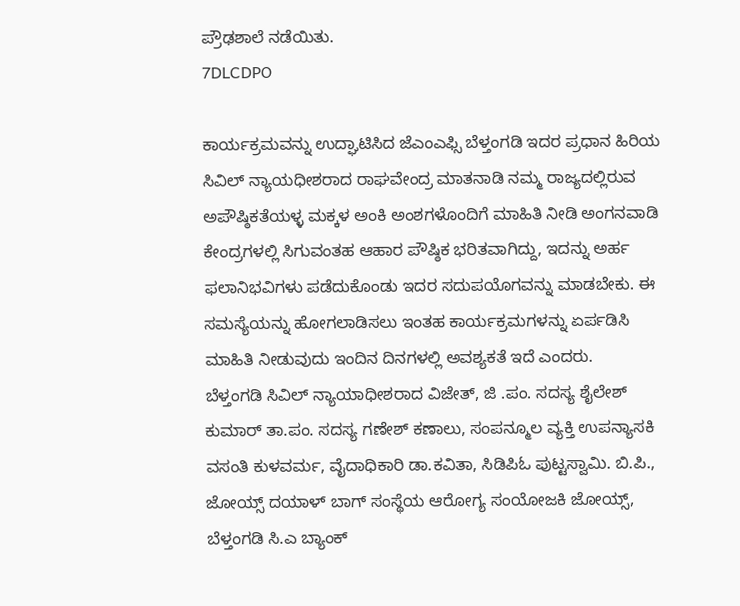ಪ್ರೌಢಶಾಲೆ ನಡೆಯಿತು.
7DLCDPO

ಕಾರ್ಯಕ್ರಮವನ್ನು ಉದ್ಘಾಟಿಸಿದ ಜೆಎಂಎಫ್ಸಿ ಬೆಳ್ತಂಗಡಿ ಇದರ ಪ್ರಧಾನ ಹಿರಿಯ ಸಿವಿಲ್ ನ್ಯಾಯಧೀಶರಾದ ರಾಘವೇಂದ್ರ ಮಾತನಾಡಿ ನಮ್ಮ ರಾಜ್ಯದಲ್ಲಿರುವ ಅಪೌಷ್ಠಿಕತೆಯಳ್ಳ ಮಕ್ಕಳ ಅಂಕಿ ಅಂಶಗಳೊಂದಿಗೆ ಮಾಹಿತಿ ನೀಡಿ ಅಂಗನವಾಡಿ ಕೇಂದ್ರಗಳಲ್ಲಿ ಸಿಗುವಂತಹ ಆಹಾರ ಪೌಷ್ಠಿಕ ಭರಿತವಾಗಿದ್ದು, ಇದನ್ನು ಅರ್ಹ ಫಲಾನಿಭವಿಗಳು ಪಡೆದುಕೊಂಡು ಇದರ ಸದುಪಯೊಗವನ್ನು ಮಾಡಬೇಕು. ಈ ಸಮಸ್ಯೆಯನ್ನು ಹೋಗಲಾಡಿಸಲು ಇಂತಹ ಕಾರ್ಯಕ್ರಮಗಳನ್ನು ಏರ್ಪಡಿಸಿ ಮಾಹಿತಿ ನೀಡುವುದು ಇಂದಿನ ದಿನಗಳಲ್ಲಿ ಅವಶ್ಯಕತೆ ಇದೆ ಎಂದರು.
ಬೆಳ್ತಂಗಡಿ ಸಿವಿಲ್ ನ್ಯಾಯಾಧೀಶರಾದ ವಿಜೇತ್, ಜಿ .ಪಂ. ಸದಸ್ಯ ಶೈಲೇಶ್ ಕುಮಾರ್ ತಾ.ಪಂ. ಸದಸ್ಯ ಗಣೇಶ್ ಕಣಾಲು, ಸಂಪನ್ಮೂಲ ವ್ಯಕ್ತಿ ಉಪನ್ಯಾಸಕಿ ವಸಂತಿ ಕುಳವರ್ಮ, ವೈದಾಧಿಕಾರಿ ಡಾ.ಕವಿತಾ, ಸಿಡಿಪಿಓ ಪುಟ್ಟಸ್ವಾಮಿ. ಬಿ.ಪಿ., ಜೋಯ್ಸ್ ದಯಾಳ್ ಬಾಗ್ ಸಂಸ್ಥೆಯ ಆರೋಗ್ಯ ಸಂಯೋಜಕಿ ಜೋಯ್ಸ್, ಬೆಳ್ತಂಗಡಿ ಸಿ.ಎ ಬ್ಯಾಂಕ್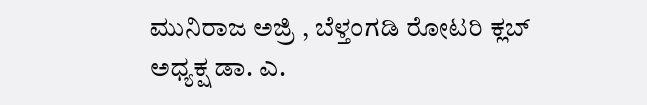ಮುನಿರಾಜ ಅಜ್ರಿ , ಬೆಳ್ತಂಗಡಿ ರೋಟರಿ ಕ್ಲಬ್ ಅಧ್ಯಕ್ಷ ಡಾ. ಎ.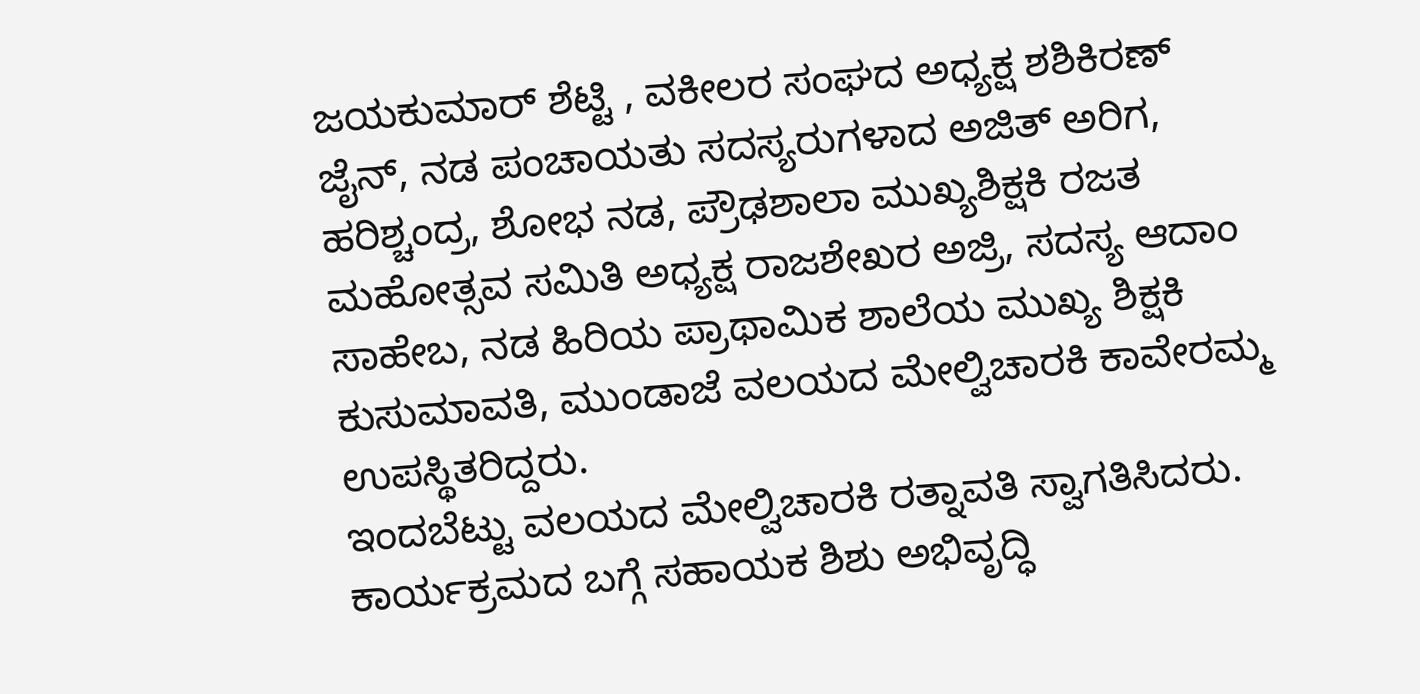ಜಯಕುಮಾರ್ ಶೆಟ್ಟಿ , ವಕೀಲರ ಸಂಘದ ಅಧ್ಯಕ್ಷ ಶಶಿಕಿರಣ್ ಜೈನ್, ನಡ ಪಂಚಾಯತು ಸದಸ್ಯರುಗಳಾದ ಅಜಿತ್ ಅರಿಗ, ಹರಿಶ್ಚಂದ್ರ, ಶೋಭ ನಡ, ಪ್ರೌಢಶಾಲಾ ಮುಖ್ಯಶಿಕ್ಷಕಿ ರಜತ ಮಹೋತ್ಸವ ಸಮಿತಿ ಅಧ್ಯಕ್ಷ ರಾಜಶೇಖರ ಅಜ್ರಿ, ಸದಸ್ಯ ಆದಾಂ ಸಾಹೇಬ, ನಡ ಹಿರಿಯ ಪ್ರಾಥಾಮಿಕ ಶಾಲೆಯ ಮುಖ್ಯ ಶಿಕ್ಷಕಿ ಕುಸುಮಾವತಿ, ಮುಂಡಾಜೆ ವಲಯದ ಮೇಲ್ವಿಚಾರಕಿ ಕಾವೇರಮ್ಮ ಉಪಸ್ಥಿತರಿದ್ದರು.
ಇಂದಬೆಟ್ಟು ವಲಯದ ಮೇಲ್ವಿಚಾರಕಿ ರತ್ನಾವತಿ ಸ್ವಾಗತಿಸಿದರು. ಕಾರ್ಯಕ್ರಮದ ಬಗ್ಗೆ ಸಹಾಯಕ ಶಿಶು ಅಭಿವೃದ್ಧಿ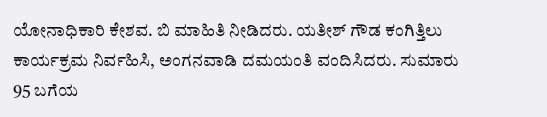ಯೋನಾಧಿಕಾರಿ ಕೇಶವ. ಬಿ ಮಾಹಿತಿ ನೀಡಿದರು. ಯತೀಶ್ ಗೌಡ ಕಂಗಿತ್ತಿಲು ಕಾರ್ಯಕ್ರಮ ನಿರ್ವಹಿಸಿ, ಅಂಗನವಾಡಿ ದಮಯಂತಿ ವಂದಿಸಿದರು. ಸುಮಾರು 95 ಬಗೆಯ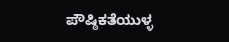ಪೌಷ್ಠಿಕತೆಯುಳ್ಳ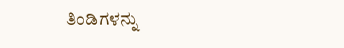ತಿಂಡಿಗಳನ್ನು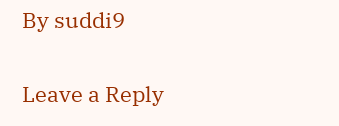By suddi9

Leave a Reply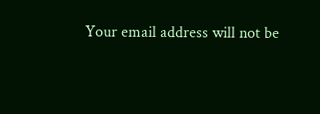Your email address will not be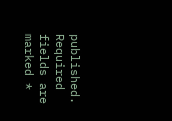published. Required fields are marked *